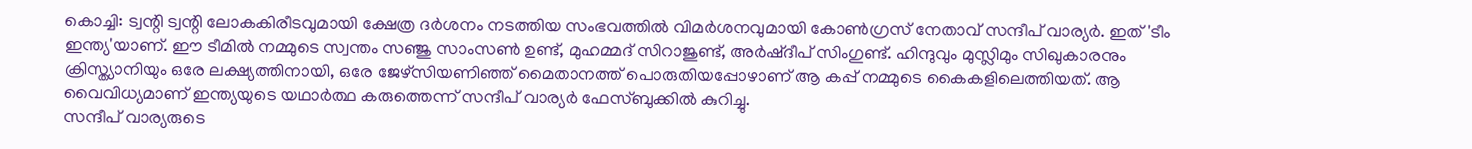കൊച്ചി: ട്വന്റി ട്വന്റി ലോകകിരീടവുമായി ക്ഷേത്ര ദർശനം നടത്തിയ സംഭവത്തിൽ വിമർശനവുമായി കോൺഗ്രസ് നേതാവ് സന്ദീപ് വാര്യർ. ഇത് 'ടീം ഇന്ത്യ'യാണ്. ഈ ടീമിൽ നമ്മുടെ സ്വന്തം സഞ്ജു സാംസൺ ഉണ്ട്, മുഹമ്മദ് സിറാജുണ്ട്, അർഷ്ദീപ് സിംഗുണ്ട്. ഹിന്ദുവും മുസ്ലിമും സിഖുകാരനും ക്രിസ്ത്യാനിയും ഒരേ ലക്ഷ്യത്തിനായി, ഒരേ ജേഴ്സിയണിഞ്ഞ് മൈതാനത്ത് പൊരുതിയപ്പോഴാണ് ആ കപ്പ് നമ്മുടെ കൈകളിലെത്തിയത്. ആ വൈവിധ്യമാണ് ഇന്ത്യയുടെ യഥാർത്ഥ കരുത്തെന്ന് സന്ദീപ് വാര്യർ ഫേസ്ബുക്കിൽ കുറിച്ചു.
സന്ദീപ് വാര്യരുടെ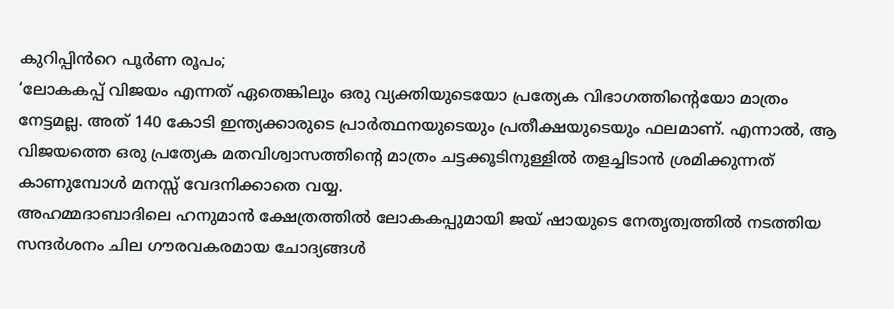കുറിപ്പിൻറെ പൂർണ രൂപം;
‘ലോകകപ്പ് വിജയം എന്നത് ഏതെങ്കിലും ഒരു വ്യക്തിയുടെയോ പ്രത്യേക വിഭാഗത്തിന്റെയോ മാത്രം നേട്ടമല്ല. അത് 140 കോടി ഇന്ത്യക്കാരുടെ പ്രാർത്ഥനയുടെയും പ്രതീക്ഷയുടെയും ഫലമാണ്. എന്നാൽ, ആ വിജയത്തെ ഒരു പ്രത്യേക മതവിശ്വാസത്തിന്റെ മാത്രം ചട്ടക്കൂടിനുള്ളിൽ തളച്ചിടാൻ ശ്രമിക്കുന്നത് കാണുമ്പോൾ മനസ്സ് വേദനിക്കാതെ വയ്യ.
അഹമ്മദാബാദിലെ ഹനുമാൻ ക്ഷേത്രത്തിൽ ലോകകപ്പുമായി ജയ് ഷായുടെ നേതൃത്വത്തിൽ നടത്തിയ സന്ദർശനം ചില ഗൗരവകരമായ ചോദ്യങ്ങൾ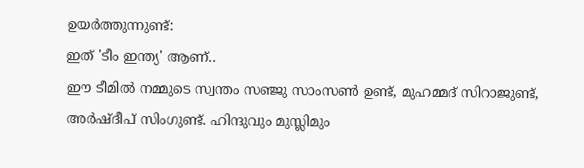ഉയർത്തുന്നുണ്ട്:
ഇത് 'ടീം ഇന്ത്യ' ആണ്..
ഈ ടീമിൽ നമ്മുടെ സ്വന്തം സഞ്ജു സാംസൺ ഉണ്ട്, മുഹമ്മദ് സിറാജുണ്ട്, അർഷ്ദീപ് സിംഗുണ്ട്. ഹിന്ദുവും മുസ്ലിമും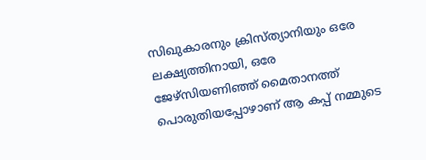സിഖുകാരനും ക്രിസ്ത്യാനിയും ഒരേ ലക്ഷ്യത്തിനായി, ഒരേ ജേഴ്സിയണിഞ്ഞ് മൈതാനത്ത് പൊരുതിയപ്പോഴാണ് ആ കപ്പ് നമ്മുടെ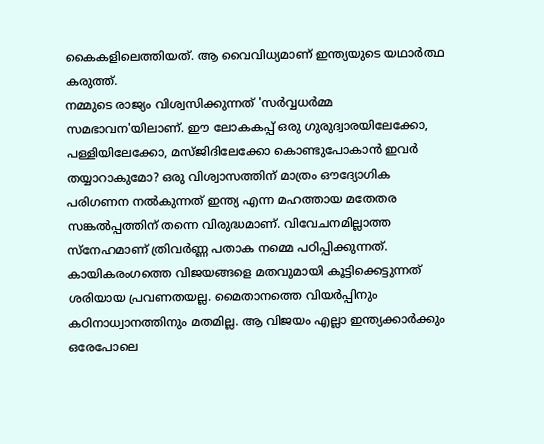കൈകളിലെത്തിയത്. ആ വൈവിധ്യമാണ് ഇന്ത്യയുടെ യഥാർത്ഥ കരുത്ത്.
നമ്മുടെ രാജ്യം വിശ്വസിക്കുന്നത് 'സർവ്വധർമ്മ സമഭാവന'യിലാണ്. ഈ ലോകകപ്പ് ഒരു ഗുരുദ്വാരയിലേക്കോ, പള്ളിയിലേക്കോ, മസ്ജിദിലേക്കോ കൊണ്ടുപോകാൻ ഇവർ തയ്യാറാകുമോ? ഒരു വിശ്വാസത്തിന് മാത്രം ഔദ്യോഗിക പരിഗണന നൽകുന്നത് ഇന്ത്യ എന്ന മഹത്തായ മതേതര സങ്കൽപ്പത്തിന് തന്നെ വിരുദ്ധമാണ്. വിവേചനമില്ലാത്ത സ്നേഹമാണ് ത്രിവർണ്ണ പതാക നമ്മെ പഠിപ്പിക്കുന്നത്.
കായികരംഗത്തെ വിജയങ്ങളെ മതവുമായി കൂട്ടിക്കെട്ടുന്നത് ശരിയായ പ്രവണതയല്ല. മൈതാനത്തെ വിയർപ്പിനും കഠിനാധ്വാനത്തിനും മതമില്ല. ആ വിജയം എല്ലാ ഇന്ത്യക്കാർക്കും ഒരേപോലെ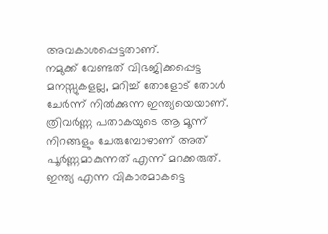അവകാശപ്പെട്ടതാണ്.
നമുക്ക് വേണ്ടത് വിഭജിക്കപ്പെട്ട മനസ്സുകളല്ല, മറിച്ച് തോളോട് തോൾ ചേർന്ന് നിൽക്കുന്ന ഇന്ത്യയെയാണ്. ത്രിവർണ്ണ പതാകയുടെ ആ മൂന്ന് നിറങ്ങളും ചേരുമ്പോഴാണ് അത് പൂർണ്ണമാകുന്നത് എന്ന് മറക്കരുത്. ഇന്ത്യ എന്ന വികാരമാകട്ടെ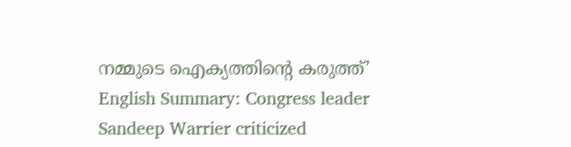നമ്മുടെ ഐക്യത്തിന്റെ കരുത്ത്’
English Summary: Congress leader Sandeep Warrier criticized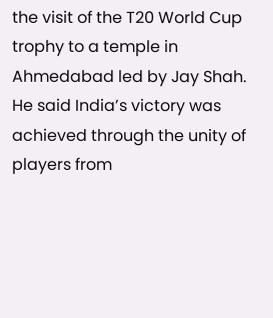the visit of the T20 World Cup trophy to a temple in Ahmedabad led by Jay Shah. He said India’s victory was achieved through the unity of players from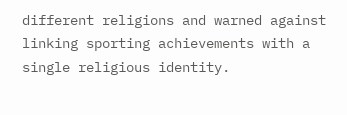different religions and warned against linking sporting achievements with a single religious identity.